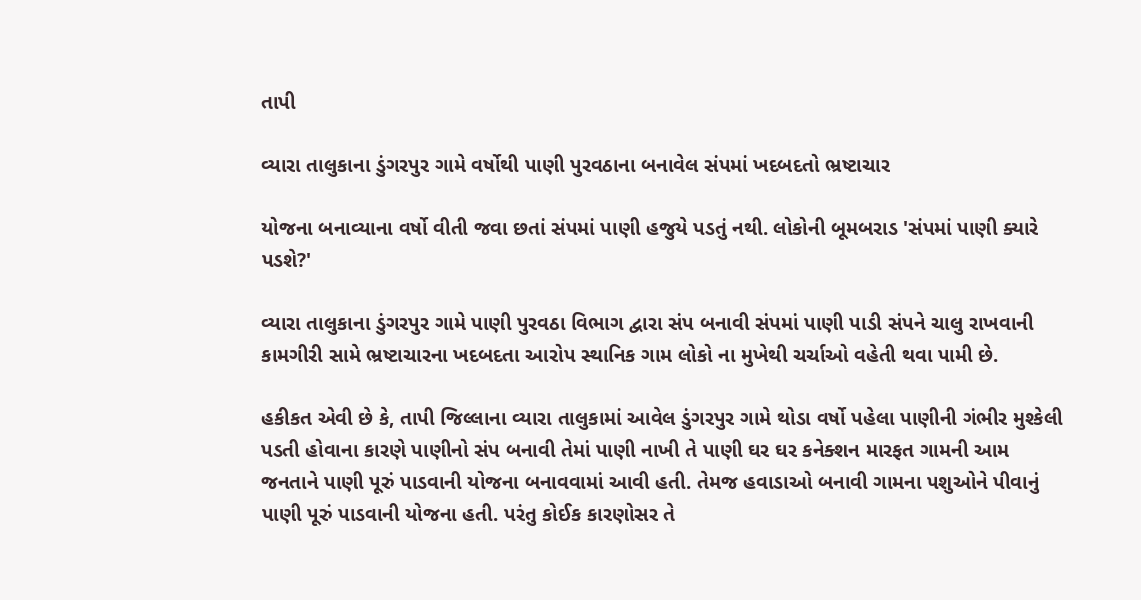તાપી

વ્યારા તાલુકાના ડુંગરપુર ગામે વર્ષોથી પાણી પુરવઠાના બનાવેલ સંપમાં ખદબદતો ભ્રષ્ટાચાર

યોજના બનાવ્યાના વર્ષો વીતી જવા છતાં સંપમાં પાણી હજુયે પડતું નથી. લોકોની બૂમબરાડ 'સંપમાં પાણી ક્યારે પડશે?'

વ્યારા તાલુકાના ડુંગરપુર ગામે પાણી પુરવઠા વિભાગ દ્વારા સંપ બનાવી સંપમાં પાણી પાડી સંપને ચાલુ રાખવાની કામગીરી સામે ભ્રષ્ટાચારના ખદબદતા આરોપ સ્થાનિક ગામ લોકો ના મુખેથી ચર્ચાઓ વહેતી થવા પામી છે.

હકીકત એવી છે કે, તાપી જિલ્લાના વ્યારા તાલુકામાં આવેલ ડુંગરપુર ગામે થોડા વર્ષો પહેલા પાણીની ગંભીર મુશ્કેલી પડતી હોવાના કારણે પાણીનો સંપ બનાવી તેમાં પાણી નાખી તે પાણી ઘર ઘર કનેક્શન મારફત ગામની આમ જનતાને પાણી પૂરું પાડવાની યોજના બનાવવામાં આવી હતી. તેમજ હવાડાઓ બનાવી ગામના પશુઓને પીવાનું પાણી પૂરું પાડવાની યોજના હતી. પરંતુ કોઈક કારણોસર તે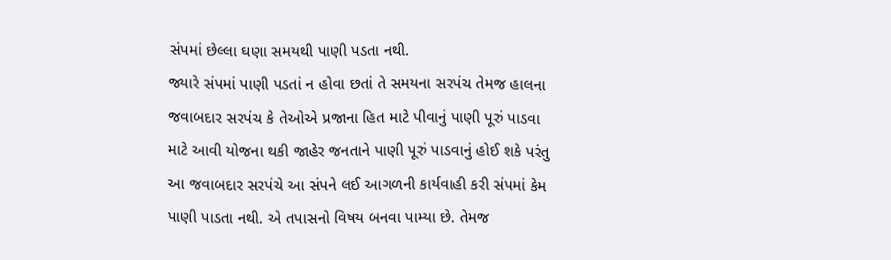સંપમાં છેલ્લા ઘણા સમયથી પાણી પડતા નથી.
જ્યારે સંપમાં પાણી પડતાં ન હોવા છતાં તે સમયના સરપંચ તેમજ હાલના જવાબદાર સરપંચ કે તેઓએ પ્રજાના હિત માટે પીવાનું પાણી પૂરું પાડવા માટે આવી યોજના થકી જાહેર જનતાને પાણી પૂરું પાડવાનું હોઈ શકે પરંતુ આ જવાબદાર સરપંચે આ સંપને લઈ આગળની કાર્યવાહી કરી સંપમાં કેમ પાણી પાડતા નથી. એ તપાસનો વિષય બનવા પામ્યા છે. તેમજ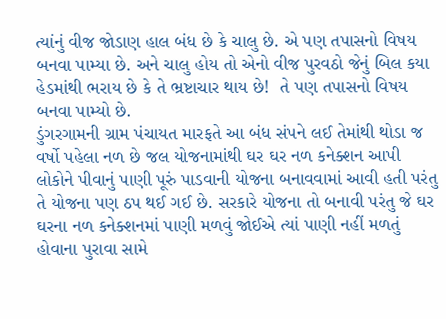ત્યાંનું વીજ જોડાણ હાલ બંધ છે કે ચાલુ છે. એ પણ તપાસનો વિષય બનવા પામ્યા છે. અને ચાલુ હોય તો એનો વીજ પુરવઠો જેનું બિલ કયા હેડમાંથી ભરાય છે કે તે ભ્રષ્ટાચાર થાય છે!  તે પણ તપાસનો વિષય બનવા પામ્યો છે.
ડુંગરગામની ગ્રામ પંચાયત મારફતે આ બંધ સંપને લઈ તેમાંથી થોડા જ વર્ષો પહેલા નળ છે જલ યોજનામાંથી ઘર ઘર નળ કનેક્શન આપી લોકોને પીવાનું પાણી પૂરું પાડવાની યોજના બનાવવામાં આવી હતી પરંતુ તે યોજના પણ ઠપ થઈ ગઈ છે. સરકારે યોજના તો બનાવી પરંતુ જે ઘર ઘરના નળ કનેક્શનમાં પાણી મળવું જોઈએ ત્યાં પાણી નહીં મળતું હોવાના પુરાવા સામે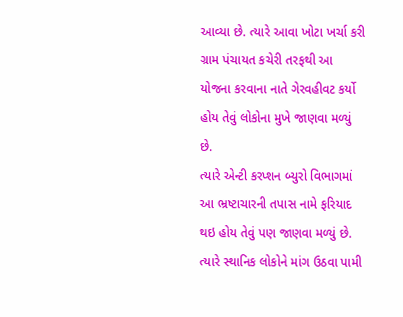આવ્યા છે. ત્યારે આવા ખોટા ખર્ચા કરી ગ્રામ પંચાયત કચેરી તરફથી આ યોજના કરવાના નાતે ગેરવહીવટ કર્યો હોય તેવું લોકોના મુખે જાણવા મળ્યું છે.
ત્યારે એન્ટી કરપ્શન બ્યુરો વિભાગમાં આ ભ્રષ્ટાચારની તપાસ નામે ફરિયાદ થઇ હોય તેવું પણ જાણવા મળ્યું છે. ત્યારે સ્થાનિક લોકોને માંગ ઉઠવા પામી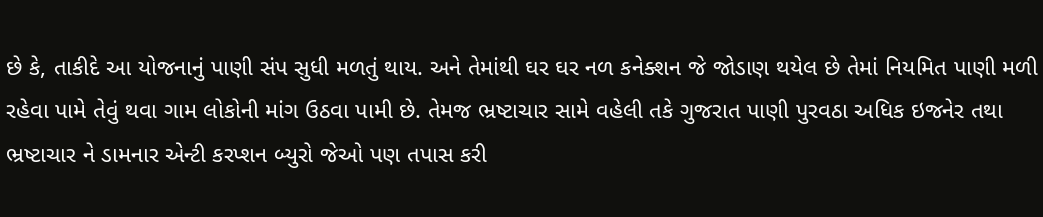છે કે, તાકીદે આ યોજનાનું પાણી સંપ સુધી મળતું થાય. અને તેમાંથી ઘર ઘર નળ કનેક્શન જે જોડાણ થયેલ છે તેમાં નિયમિત પાણી મળી રહેવા પામે તેવું થવા ગામ લોકોની માંગ ઉઠવા પામી છે. તેમજ ભ્રષ્ટાચાર સામે વહેલી તકે ગુજરાત પાણી પુરવઠા અધિક ઇજનેર તથા ભ્રષ્ટાચાર ને ડામનાર એન્ટી કરપ્શન બ્યુરો જેઓ પણ તપાસ કરી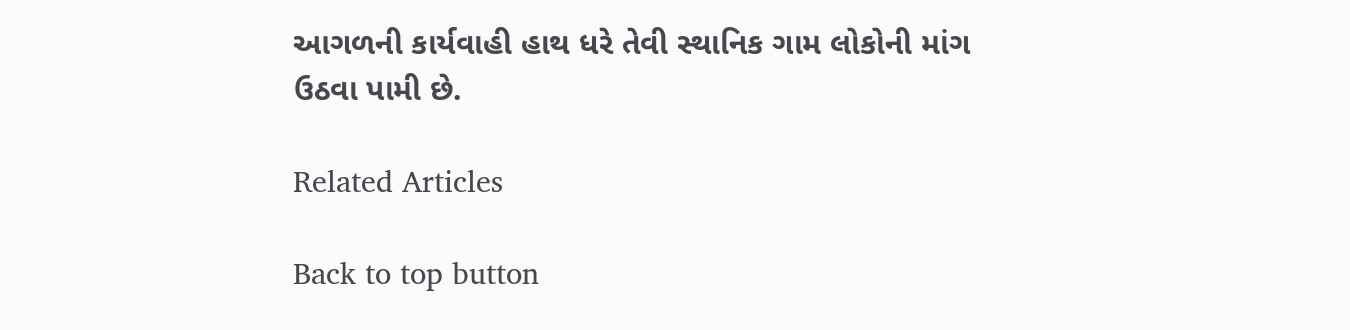આગળની કાર્યવાહી હાથ ધરે તેવી સ્થાનિક ગામ લોકોની માંગ ઉઠવા પામી છે.

Related Articles

Back to top button